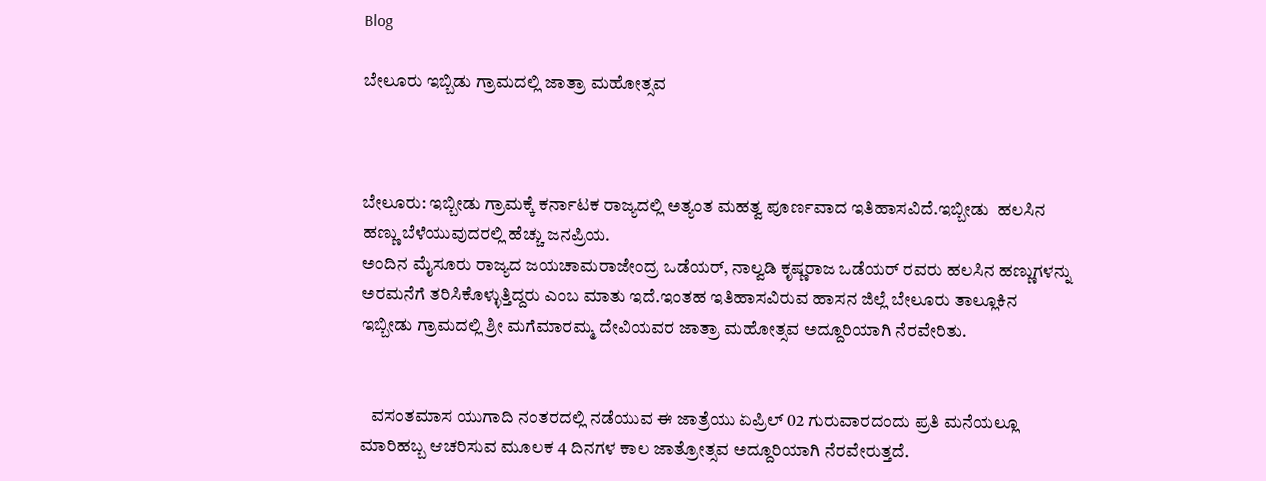Blog

ಬೇಲೂರು ಇಬ್ಬಿಡು ಗ್ರಾಮದಲ್ಲಿ ಜಾತ್ರಾ ಮಹೋತ್ಸವ



ಬೇಲೂರು: ಇಬ್ಬೀಡು ಗ್ರಾಮಕ್ಕೆ ಕರ್ನಾಟಕ ರಾಜ್ಯದಲ್ಲಿ ಅತ್ಯಂತ ಮಹತ್ವ ಪೂರ್ಣವಾದ ಇತಿಹಾಸವಿದೆ.ಇಬ್ಬೀಡು  ಹಲಸಿನ ಹಣ್ಣು ಬೆಳೆಯುವುದರಲ್ಲಿ ಹೆಚ್ಚು ಜನಪ್ರಿಯ.
ಅಂದಿನ ಮೈಸೂರು ರಾಜ್ಯದ ಜಯಚಾಮರಾಜೇಂದ್ರ ಒಡೆಯರ್, ನಾಲ್ವಡಿ ಕೃಷ್ಣರಾಜ ಒಡೆಯರ್ ರವರು ಹಲಸಿನ ಹಣ್ಣುಗಳನ್ನು ಅರಮನೆಗೆ ತರಿಸಿಕೊಳ್ಳುತ್ತಿದ್ದರು ಎಂಬ ಮಾತು ಇದೆ.ಇಂತಹ ಇತಿಹಾಸವಿರುವ ಹಾಸನ ಜಿಲ್ಲೆ ಬೇಲೂರು ತಾಲ್ಲೂಕಿನ ಇಬ್ಬೀಡು ಗ್ರಾಮದಲ್ಲಿ ಶ್ರೀ ಮಗೆಮಾರಮ್ಮ ದೇವಿಯವರ ಜಾತ್ರಾ ಮಹೋತ್ಸವ ಅದ್ದೂರಿಯಾಗಿ ನೆರವೇರಿತು.


   ವಸಂತಮಾಸ ಯುಗಾದಿ ನಂತರದಲ್ಲಿ ನಡೆಯುವ ಈ ಜಾತ್ರೆಯು ಏಪ್ರಿಲ್ 02 ಗುರುವಾರದಂದು ಪ್ರತಿ ಮನೆಯಲ್ಲೂ ಮಾರಿಹಬ್ಬ ಆಚರಿಸುವ ಮೂಲಕ 4 ದಿನಗಳ ಕಾಲ ಜಾತ್ರೋತ್ಸವ ಅದ್ದೂರಿಯಾಗಿ ನೆರವೇರುತ್ತದೆ.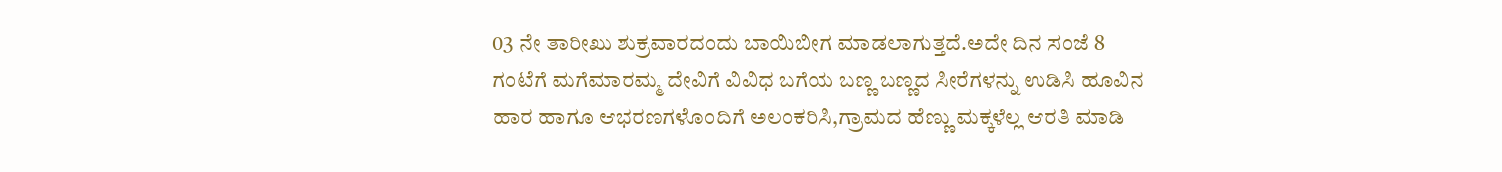03 ನೇ ತಾರೀಖು ಶುಕ್ರವಾರದಂದು ಬಾಯಿಬೀಗ ಮಾಡಲಾಗುತ್ತದೆ.ಅದೇ ದಿನ ಸಂಜೆ 8 ಗಂಟೆಗೆ ಮಗೆಮಾರಮ್ಮ ದೇವಿಗೆ ವಿವಿಧ ಬಗೆಯ ಬಣ್ಣ ಬಣ್ಣದ ಸೀರೆಗಳನ್ನು ಉಡಿಸಿ ಹೂವಿನ ಹಾರ ಹಾಗೂ ಆಭರಣಗಳೊಂದಿಗೆ ಅಲಂಕರಿಸಿ,ಗ್ರಾಮದ ಹೆಣ್ಣು ಮಕ್ಕಳೆಲ್ಲ ಆರತಿ ಮಾಡಿ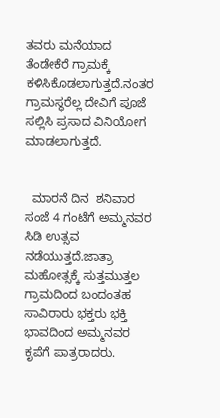ತವರು ಮನೆಯಾದ ತೆಂಡೇಕೆರೆ ಗ್ರಾಮಕ್ಕೆ  ಕಳಿಸಿಕೊಡಲಾಗುತ್ತದೆ.ನಂತರ ಗ್ರಾಮಸ್ಥರೆಲ್ಲ ದೇವಿಗೆ ಪೂಜೆ ಸಲ್ಲಿಸಿ ಪ್ರಸಾದ ವಿನಿಯೋಗ ಮಾಡಲಾಗುತ್ತದೆ.


  ಮಾರನೆ ದಿನ  ಶನಿವಾರ ಸಂಜೆ 4 ಗಂಟೆಗೆ ಅಮ್ಮನವರ ಸಿಡಿ ಉತ್ಸವ ನಡೆಯುತ್ತದೆ.ಜಾತ್ರಾ ಮಹೋತ್ಸಕ್ಕೆ ಸುತ್ತಮುತ್ತಲ ಗ್ರಾಮದಿಂದ ಬಂದಂತಹ ಸಾವಿರಾರು ಭಕ್ತರು ಭಕ್ತಿ ಭಾವದಿಂದ ಅಮ್ಮನವರ ಕೃಪೆಗೆ ಪಾತ್ರರಾದರು.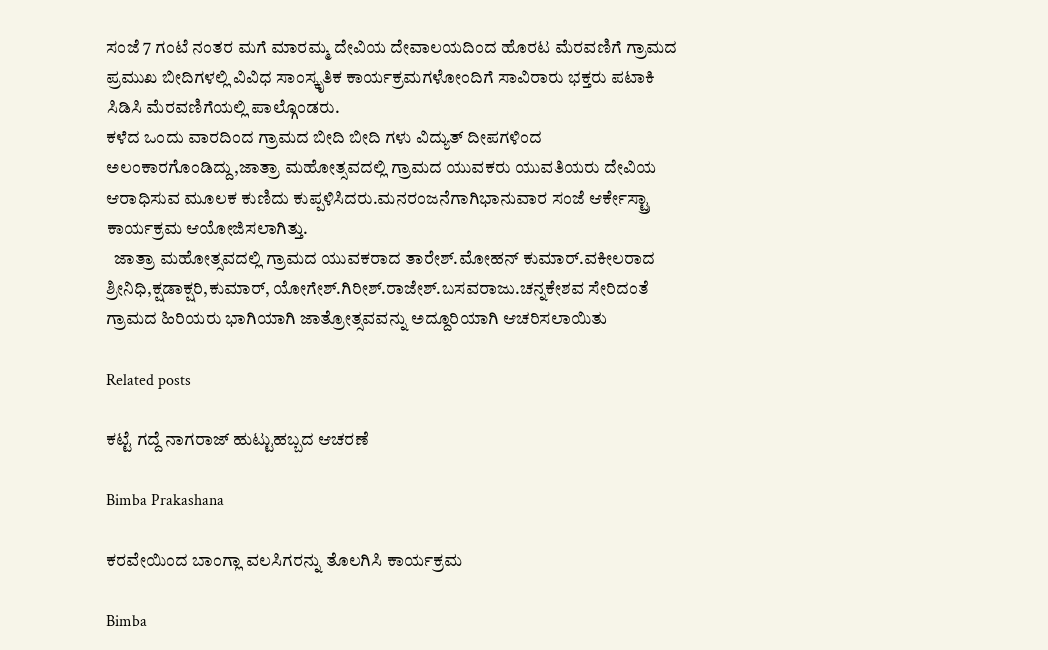ಸಂಜೆ 7 ಗಂಟೆ ನಂತರ ಮಗೆ ಮಾರಮ್ಮ ದೇವಿಯ ದೇವಾಲಯದಿಂದ ಹೊರಟ ಮೆರವಣಿಗೆ ಗ್ರಾಮದ ಪ್ರಮುಖ ಬೀದಿಗಳಲ್ಲಿ ವಿವಿಧ ಸಾಂಸ್ಕೃತಿಕ ಕಾರ್ಯಕ್ರಮಗಳೋಂದಿಗೆ ಸಾವಿರಾರು ಭಕ್ತರು ಪಟಾಕಿ ಸಿಡಿಸಿ ಮೆರವಣಿಗೆಯಲ್ಲಿ ಪಾಲ್ಗೊಂಡರು.
ಕಳೆದ ಒಂದು ವಾರದಿಂದ ಗ್ರಾಮದ ಬೀದಿ ಬೀದಿ ಗಳು ವಿದ್ಯುತ್ ದೀಪಗಳಿಂದ ಅಲಂಕಾರಗೊಂಡಿದ್ದು,ಜಾತ್ರಾ ಮಹೋತ್ಸವದಲ್ಲಿ ಗ್ರಾಮದ ಯುವಕರು ಯುವತಿಯರು ದೇವಿಯ ಆರಾಧಿಸುವ ಮೂಲಕ ಕುಣಿದು ಕುಪ್ಪಳಿಸಿದರು.ಮನರಂಜನೆಗಾಗಿಭಾನುವಾರ ಸಂಜೆ ಆರ್ಕೇಸ್ಟ್ರಾ ಕಾರ್ಯಕ್ರಮ ಆಯೋಜಿಸಲಾಗಿತ್ತು.
  ಜಾತ್ರಾ ಮಹೋತ್ಸವದಲ್ಲಿ ಗ್ರಾಮದ ಯುವಕರಾದ ತಾರೇಶ್.ಮೋಹನ್ ಕುಮಾರ್.ವಕೀಲರಾದ ಶ್ರೀನಿಧಿ,ಕ್ಷಡಾಕ್ಷರಿ,ಕುಮಾರ್, ಯೋಗೇಶ್.ಗಿರೀಶ್.ರಾಜೇಶ್.ಬಸವರಾಜು.ಚನ್ನಕೇಶವ ಸೇರಿದಂತೆ  ಗ್ರಾಮದ ಹಿರಿಯರು ಭಾಗಿಯಾಗಿ ಜಾತ್ರೋತ್ಸವವನ್ನು ಅದ್ದೂರಿಯಾಗಿ ಆಚರಿಸಲಾಯಿತು

Related posts

ಕಟ್ಟೆ ಗದ್ದೆ ನಾಗರಾಜ್ ಹುಟ್ಟುಹಬ್ಬದ ಆಚರಣೆ

Bimba Prakashana

ಕರವೇಯಿಂದ ಬಾಂಗ್ಲಾ ವಲಸಿಗರನ್ನು ತೊಲಗಿಸಿ ಕಾರ್ಯಕ್ರಮ

Bimba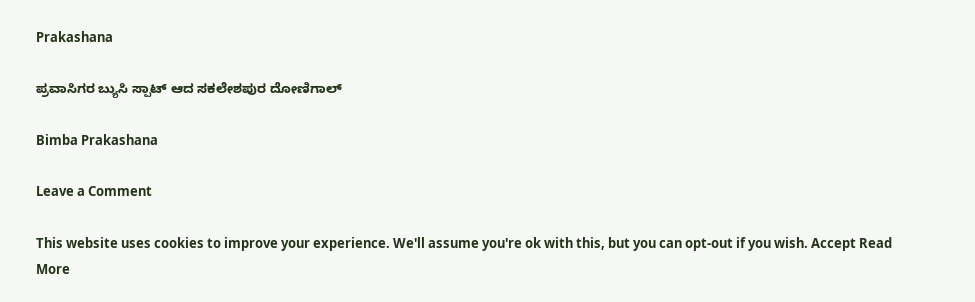Prakashana

ಪ್ರವಾಸಿಗರ ಬ್ಯುಸಿ ಸ್ಪಾಟ್ ಆದ ಸಕಲೇಶಪುರ ದೋಣಿಗಾಲ್

Bimba Prakashana

Leave a Comment

This website uses cookies to improve your experience. We'll assume you're ok with this, but you can opt-out if you wish. Accept Read More